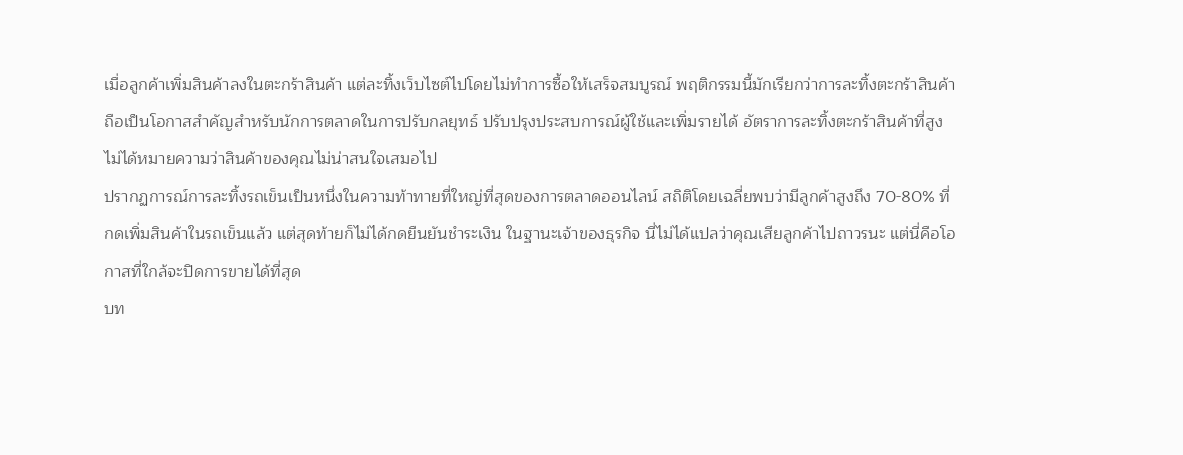เมื่อลูกค้าเพิ่มสินค้าลงในตะกร้าสินค้า แต่ละทิ้งเว็บไซต์ไปโดยไม่ทำการซื้อให้เสร็จสมบูรณ์ พฤติกรรมนี้มักเรียกว่าการละทิ้งตะกร้าสินค้าถือเป็นโอกาสสำคัญสำหรับนักการตลาดในการปรับกลยุทธ์ ปรับปรุงประสบการณ์ผู้ใช้และเพิ่มรายได้ อัตราการละทิ้งตะกร้าสินค้าที่สูงไม่ได้หมายความว่าสินค้าของคุณไม่น่าสนใจเสมอไป
ปรากฏการณ์การละทิ้งรถเข็นเป็นหนึ่งในความท้าทายที่ใหญ่ที่สุดของการตลาดออนไลน์ สถิติโดยเฉลี่ยพบว่ามีลูกค้าสูงถึง 70-80% ที่กดเพิ่มสินค้าในรถเข็นแล้ว แต่สุดท้ายก็ไม่ได้กดยืนยันชำระเงิน ในฐานะเจ้าของธุรกิจ นี่ไม่ได้แปลว่าคุณเสียลูกค้าไปถาวรนะ แต่นี่คือโอกาสที่ใกล้จะปิดการขายได้ที่สุด
บท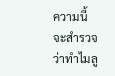ความนี้จะสำรวจว่าทำไมลู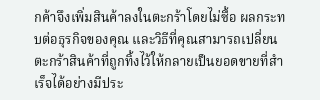กค้าจึงเพิ่มสินค้าลงในตะกร้าโดยไม่ซื้อ ผลกระทบต่อธุรกิจของคุณ และวิธีที่คุณสามารถเปลี่ยนตะกร้าสินค้าที่ถูกทิ้งไว้ให้กลายเป็นยอดขายที่สำเร็จได้อย่างมีประ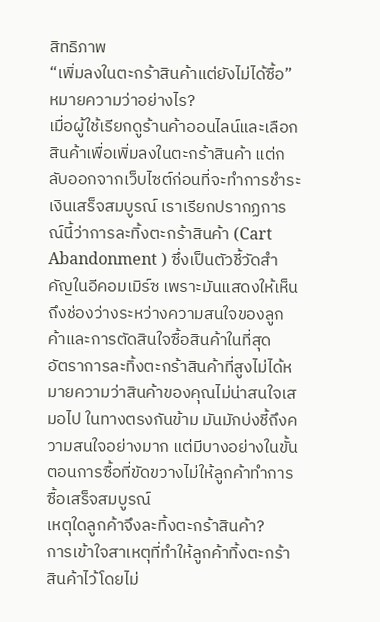สิทธิภาพ
“เพิ่มลงในตะกร้าสินค้าแต่ยังไม่ได้ซื้อ” หมายความว่าอย่างไร?
เมื่อผู้ใช้เรียกดูร้านค้าออนไลน์และเลือกสินค้าเพื่อเพิ่มลงในตะกร้าสินค้า แต่กลับออกจากเว็บไซต์ก่อนที่จะทำการชำระเงินเสร็จสมบูรณ์ เราเรียกปรากฏการณ์นี้ว่าการละทิ้งตะกร้าสินค้า (Cart Abandonment ) ซึ่งเป็นตัวชี้วัดสำคัญในอีคอมเมิร์ซ เพราะมันแสดงให้เห็นถึงช่องว่างระหว่างความสนใจของลูกค้าและการตัดสินใจซื้อสินค้าในที่สุด
อัตราการละทิ้งตะกร้าสินค้าที่สูงไม่ได้หมายความว่าสินค้าของคุณไม่น่าสนใจเสมอไป ในทางตรงกันข้าม มันมักบ่งชี้ถึงความสนใจอย่างมาก แต่มีบางอย่างในขั้นตอนการซื้อที่ขัดขวางไม่ให้ลูกค้าทำการซื้อเสร็จสมบูรณ์
เหตุใดลูกค้าจึงละทิ้งตะกร้าสินค้า?
การเข้าใจสาเหตุที่ทำให้ลูกค้าทิ้งตะกร้าสินค้าไว้โดยไม่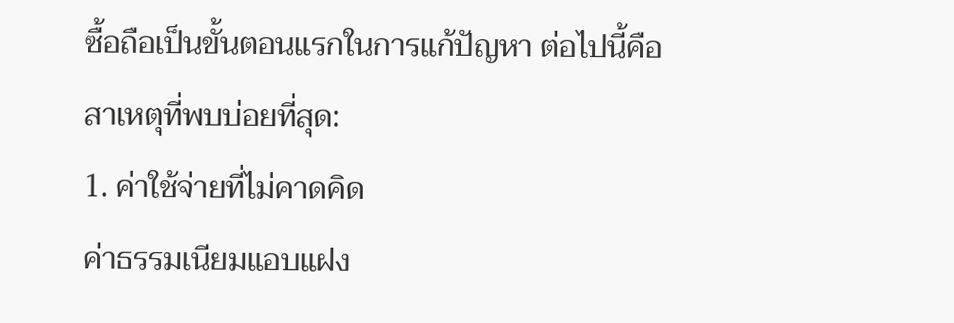ซื้อถือเป็นขั้นตอนแรกในการแก้ปัญหา ต่อไปนี้คือสาเหตุที่พบบ่อยที่สุด:
1. ค่าใช้จ่ายที่ไม่คาดคิด
ค่าธรรมเนียมแอบแฝง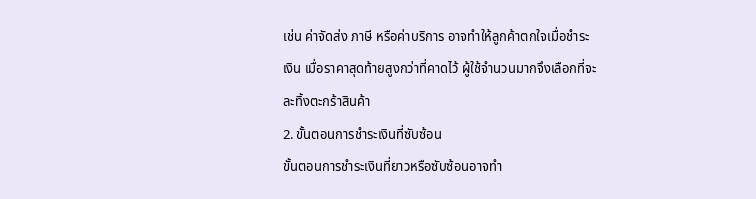เช่น ค่าจัดส่ง ภาษี หรือค่าบริการ อาจทำให้ลูกค้าตกใจเมื่อชำระเงิน เมื่อราคาสุดท้ายสูงกว่าที่คาดไว้ ผู้ใช้จำนวนมากจึงเลือกที่จะละทิ้งตะกร้าสินค้า
2. ขั้นตอนการชำระเงินที่ซับซ้อน
ขั้นตอนการชำระเงินที่ยาวหรือซับซ้อนอาจทำ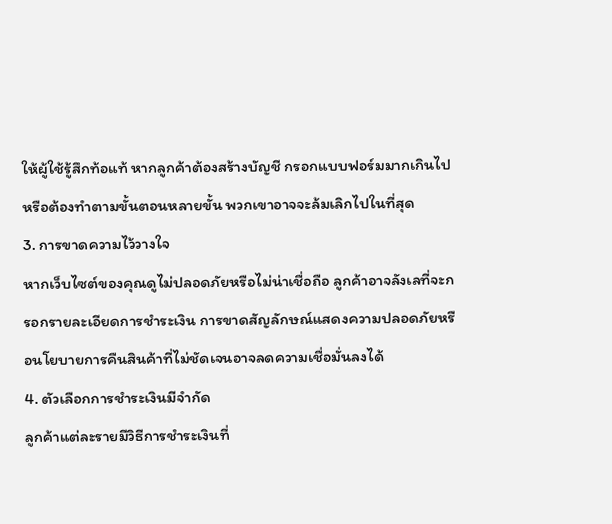ให้ผู้ใช้รู้สึกท้อแท้ หากลูกค้าต้องสร้างบัญชี กรอกแบบฟอร์มมากเกินไป หรือต้องทำตามขั้นตอนหลายขั้น พวกเขาอาจจะล้มเลิกไปในที่สุด
3. การขาดความไว้วางใจ
หากเว็บไซต์ของคุณดูไม่ปลอดภัยหรือไม่น่าเชื่อถือ ลูกค้าอาจลังเลที่จะกรอกรายละเอียดการชำระเงิน การขาดสัญลักษณ์แสดงความปลอดภัยหรือนโยบายการคืนสินค้าที่ไม่ชัดเจนอาจลดความเชื่อมั่นลงได้
4. ตัวเลือกการชำระเงินมีจำกัด
ลูกค้าแต่ละรายมีวิธีการชำระเงินที่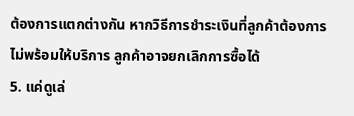ต้องการแตกต่างกัน หากวิธีการชำระเงินที่ลูกค้าต้องการไม่พร้อมให้บริการ ลูกค้าอาจยกเลิกการซื้อได้
5. แค่ดูเล่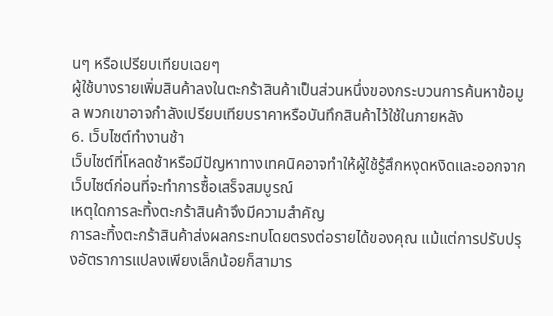นๆ หรือเปรียบเทียบเฉยๆ
ผู้ใช้บางรายเพิ่มสินค้าลงในตะกร้าสินค้าเป็นส่วนหนึ่งของกระบวนการค้นหาข้อมูล พวกเขาอาจกำลังเปรียบเทียบราคาหรือบันทึกสินค้าไว้ใช้ในภายหลัง
6. เว็บไซต์ทำงานช้า
เว็บไซต์ที่โหลดช้าหรือมีปัญหาทางเทคนิคอาจทำให้ผู้ใช้รู้สึกหงุดหงิดและออกจากเว็บไซต์ก่อนที่จะทำการซื้อเสร็จสมบูรณ์
เหตุใดการละทิ้งตะกร้าสินค้าจึงมีความสำคัญ
การละทิ้งตะกร้าสินค้าส่งผลกระทบโดยตรงต่อรายได้ของคุณ แม้แต่การปรับปรุงอัตราการแปลงเพียงเล็กน้อยก็สามาร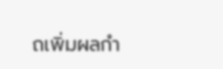ถเพิ่มผลกำ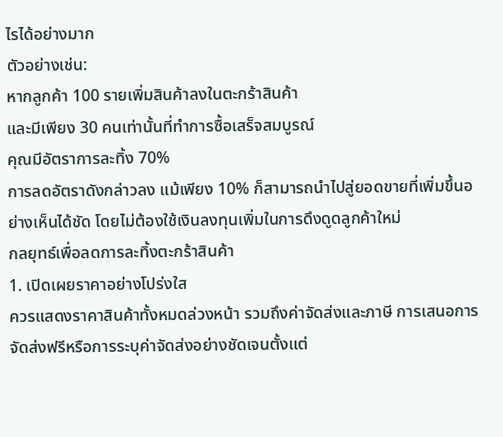ไรได้อย่างมาก
ตัวอย่างเช่น:
หากลูกค้า 100 รายเพิ่มสินค้าลงในตะกร้าสินค้า
และมีเพียง 30 คนเท่านั้นที่ทำการซื้อเสร็จสมบูรณ์
คุณมีอัตราการละทิ้ง 70%
การลดอัตราดังกล่าวลง แม้เพียง 10% ก็สามารถนำไปสู่ยอดขายที่เพิ่มขึ้นอย่างเห็นได้ชัด โดยไม่ต้องใช้เงินลงทุนเพิ่มในการดึงดูดลูกค้าใหม่
กลยุทธ์เพื่อลดการละทิ้งตะกร้าสินค้า
1. เปิดเผยราคาอย่างโปร่งใส
ควรแสดงราคาสินค้าทั้งหมดล่วงหน้า รวมถึงค่าจัดส่งและภาษี การเสนอการจัดส่งฟรีหรือการระบุค่าจัดส่งอย่างชัดเจนตั้งแต่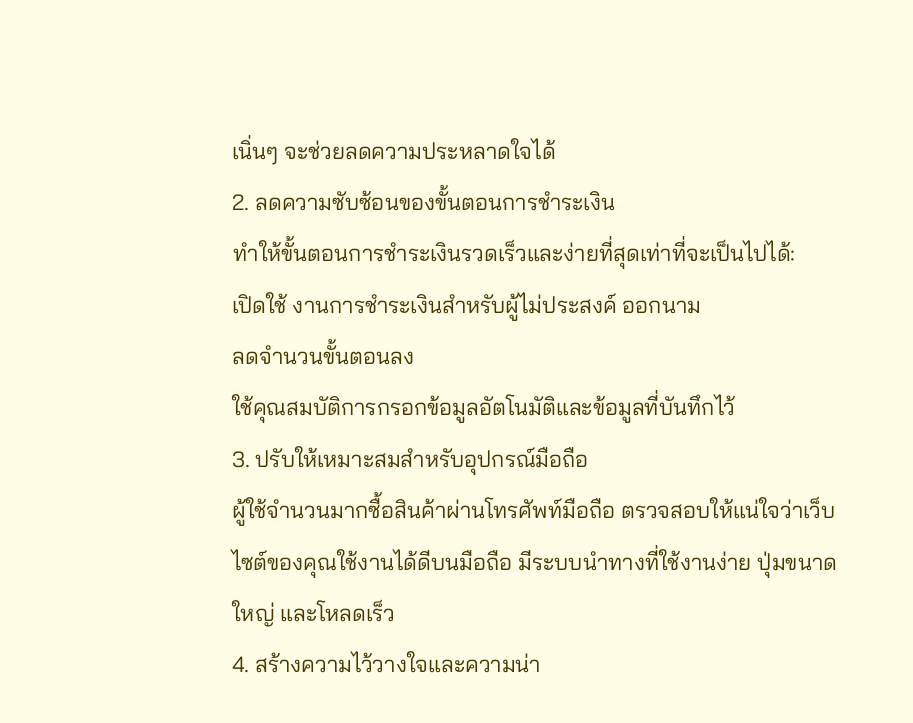เนิ่นๆ จะช่วยลดความประหลาดใจได้
2. ลดความซับซ้อนของขั้นตอนการชำระเงิน
ทำให้ขั้นตอนการชำระเงินรวดเร็วและง่ายที่สุดเท่าที่จะเป็นไปได้:
เปิดใช้ งานการชำระเงินสำหรับผู้ไม่ประสงค์ ออกนาม
ลดจำนวนขั้นตอนลง
ใช้คุณสมบัติการกรอกข้อมูลอัตโนมัติและข้อมูลที่บันทึกไว้
3. ปรับให้เหมาะสมสำหรับอุปกรณ์มือถือ
ผู้ใช้จำนวนมากซื้อสินค้าผ่านโทรศัพท์มือถือ ตรวจสอบให้แน่ใจว่าเว็บไซต์ของคุณใช้งานได้ดีบนมือถือ มีระบบนำทางที่ใช้งานง่าย ปุ่มขนาดใหญ่ และโหลดเร็ว
4. สร้างความไว้วางใจและความน่า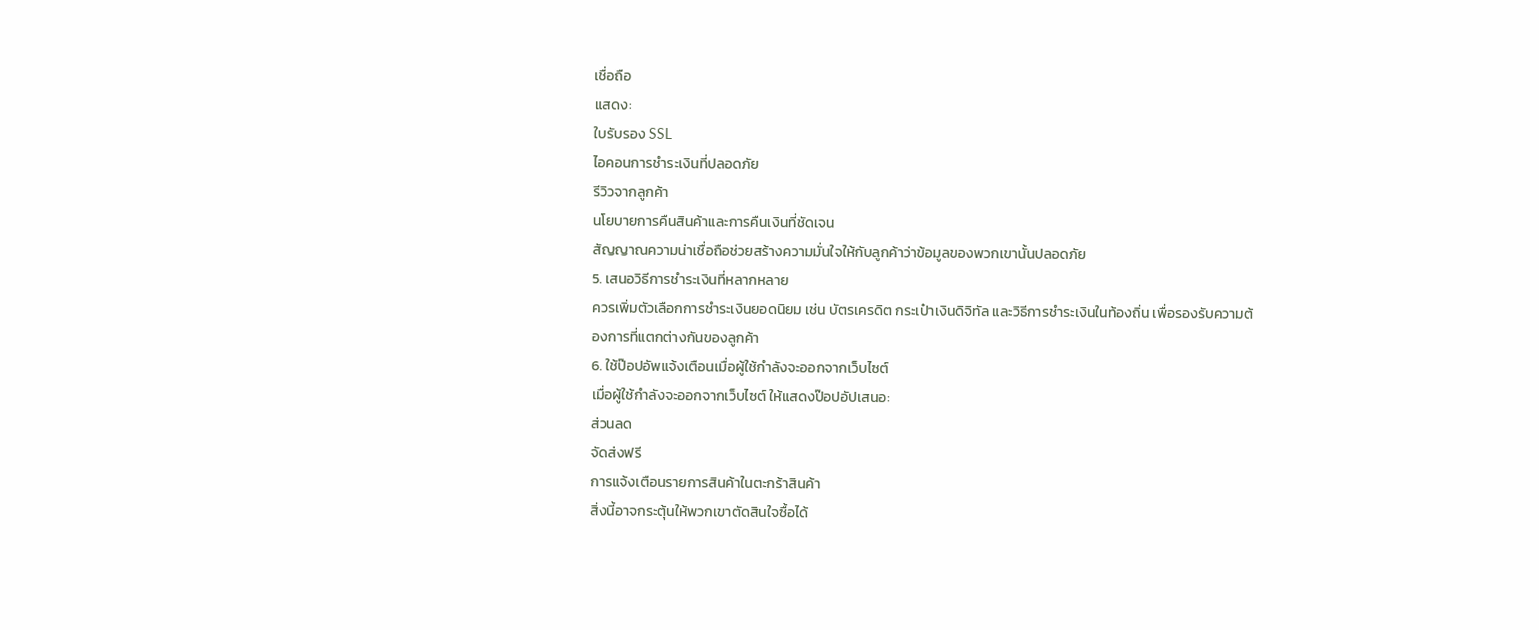เชื่อถือ
แสดง:
ใบรับรอง SSL
ไอคอนการชำระเงินที่ปลอดภัย
รีวิวจากลูกค้า
นโยบายการคืนสินค้าและการคืนเงินที่ชัดเจน
สัญญาณความน่าเชื่อถือช่วยสร้างความมั่นใจให้กับลูกค้าว่าข้อมูลของพวกเขานั้นปลอดภัย
5. เสนอวิธีการชำระเงินที่หลากหลาย
ควรเพิ่มตัวเลือกการชำระเงินยอดนิยม เช่น บัตรเครดิต กระเป๋าเงินดิจิทัล และวิธีการชำระเงินในท้องถิ่น เพื่อรองรับความต้องการที่แตกต่างกันของลูกค้า
6. ใช้ป๊อปอัพแจ้งเตือนเมื่อผู้ใช้กำลังจะออกจากเว็บไซต์
เมื่อผู้ใช้กำลังจะออกจากเว็บไซต์ ให้แสดงป๊อปอัปเสนอ:
ส่วนลด
จัดส่งฟรี
การแจ้งเตือนรายการสินค้าในตะกร้าสินค้า
สิ่งนี้อาจกระตุ้นให้พวกเขาตัดสินใจซื้อได้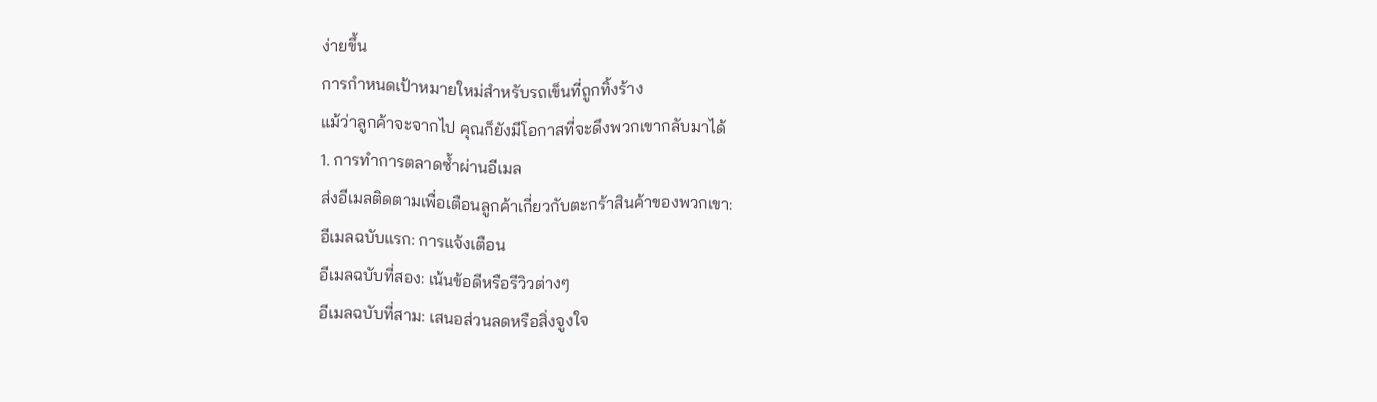ง่ายขึ้น
การกำหนดเป้าหมายใหม่สำหรับรถเข็นที่ถูกทิ้งร้าง
แม้ว่าลูกค้าจะจากไป คุณก็ยังมีโอกาสที่จะดึงพวกเขากลับมาได้
1. การทำการตลาดซ้ำผ่านอีเมล
ส่งอีเมลติดตามเพื่อเตือนลูกค้าเกี่ยวกับตะกร้าสินค้าของพวกเขา:
อีเมลฉบับแรก: การแจ้งเตือน
อีเมลฉบับที่สอง: เน้นข้อดีหรือรีวิวต่างๆ
อีเมลฉบับที่สาม: เสนอส่วนลดหรือสิ่งจูงใจ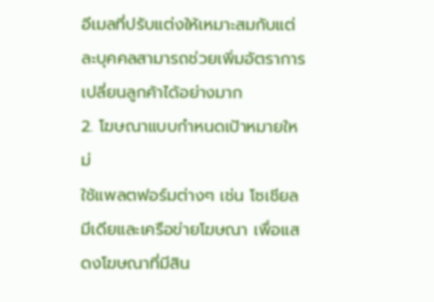อีเมลที่ปรับแต่งให้เหมาะสมกับแต่ละบุคคลสามารถช่วยเพิ่มอัตราการเปลี่ยนลูกค้าได้อย่างมาก
2. โฆษณาแบบกำหนดเป้าหมายใหม่
ใช้แพลตฟอร์มต่างๆ เช่น โซเชียลมีเดียและเครือข่ายโฆษณา เพื่อแสดงโฆษณาที่มีสิน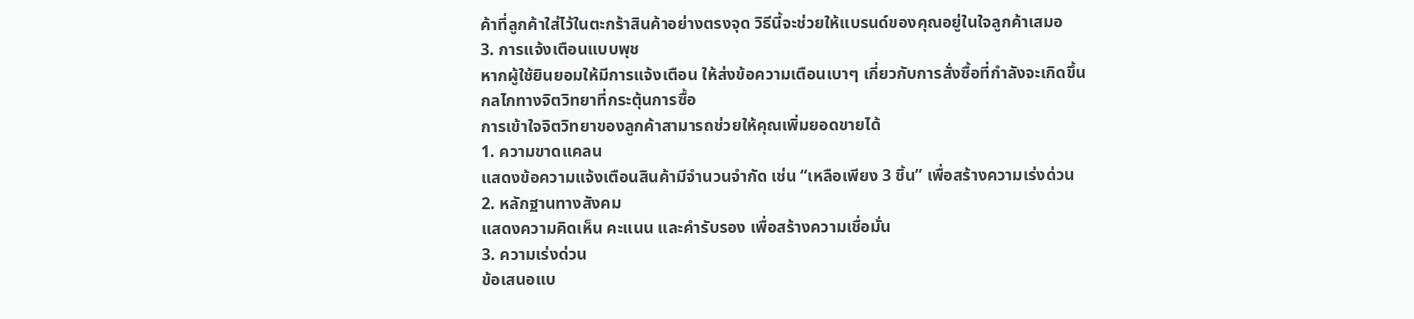ค้าที่ลูกค้าใส่ไว้ในตะกร้าสินค้าอย่างตรงจุด วิธีนี้จะช่วยให้แบรนด์ของคุณอยู่ในใจลูกค้าเสมอ
3. การแจ้งเตือนแบบพุช
หากผู้ใช้ยินยอมให้มีการแจ้งเตือน ให้ส่งข้อความเตือนเบาๆ เกี่ยวกับการสั่งซื้อที่กำลังจะเกิดขึ้น
กลไกทางจิตวิทยาที่กระตุ้นการซื้อ
การเข้าใจจิตวิทยาของลูกค้าสามารถช่วยให้คุณเพิ่มยอดขายได้
1. ความขาดแคลน
แสดงข้อความแจ้งเตือนสินค้ามีจำนวนจำกัด เช่น “เหลือเพียง 3 ชิ้น” เพื่อสร้างความเร่งด่วน
2. หลักฐานทางสังคม
แสดงความคิดเห็น คะแนน และคำรับรอง เพื่อสร้างความเชื่อมั่น
3. ความเร่งด่วน
ข้อเสนอแบ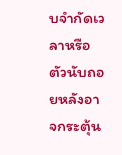บจำกัดเวลาหรือตัวนับถอยหลังอาจกระตุ้น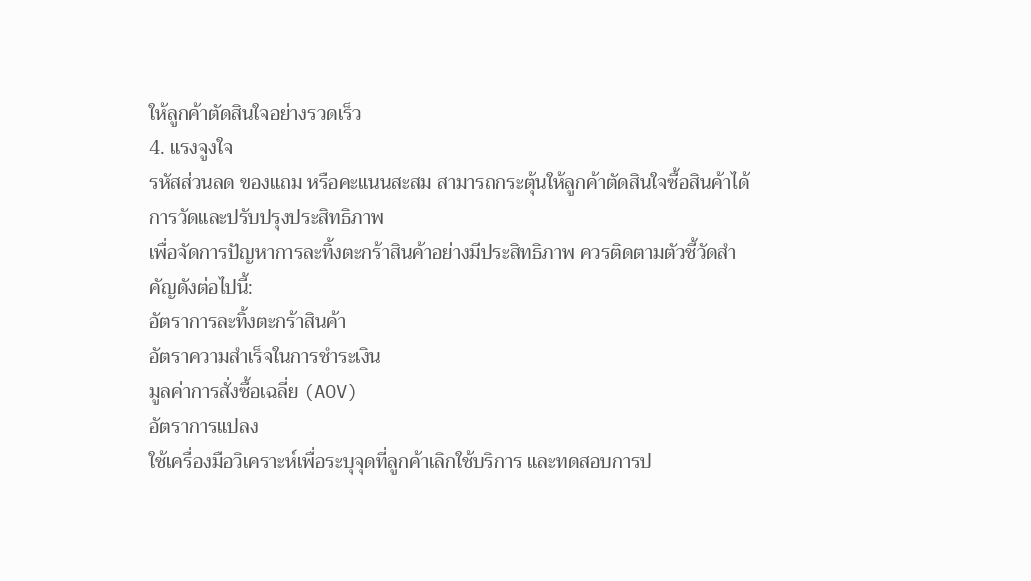ให้ลูกค้าตัดสินใจอย่างรวดเร็ว
4. แรงจูงใจ
รหัสส่วนลด ของแถม หรือคะแนนสะสม สามารถกระตุ้นให้ลูกค้าตัดสินใจซื้อสินค้าได้
การวัดและปรับปรุงประสิทธิภาพ
เพื่อจัดการปัญหาการละทิ้งตะกร้าสินค้าอย่างมีประสิทธิภาพ ควรติดตามตัวชี้วัดสำคัญดังต่อไปนี้:
อัตราการละทิ้งตะกร้าสินค้า
อัตราความสำเร็จในการชำระเงิน
มูลค่าการสั่งซื้อเฉลี่ย (AOV)
อัตราการแปลง
ใช้เครื่องมือวิเคราะห์เพื่อระบุจุดที่ลูกค้าเลิกใช้บริการ และทดสอบการป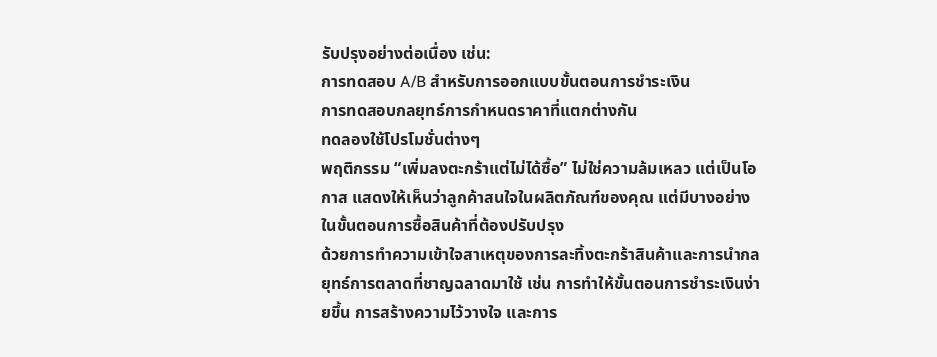รับปรุงอย่างต่อเนื่อง เช่น:
การทดสอบ A/B สำหรับการออกแบบขั้นตอนการชำระเงิน
การทดสอบกลยุทธ์การกำหนดราคาที่แตกต่างกัน
ทดลองใช้โปรโมชั่นต่างๆ
พฤติกรรม “เพิ่มลงตะกร้าแต่ไม่ได้ซื้อ” ไม่ใช่ความล้มเหลว แต่เป็นโอกาส แสดงให้เห็นว่าลูกค้าสนใจในผลิตภัณฑ์ของคุณ แต่มีบางอย่างในขั้นตอนการซื้อสินค้าที่ต้องปรับปรุง
ด้วยการทำความเข้าใจสาเหตุของการละทิ้งตะกร้าสินค้าและการนำกลยุทธ์การตลาดที่ชาญฉลาดมาใช้ เช่น การทำให้ขั้นตอนการชำระเงินง่ายขึ้น การสร้างความไว้วางใจ และการ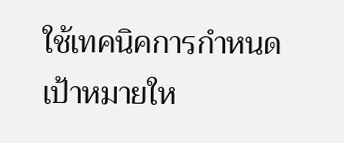ใช้เทคนิคการกำหนดเป้าหมายให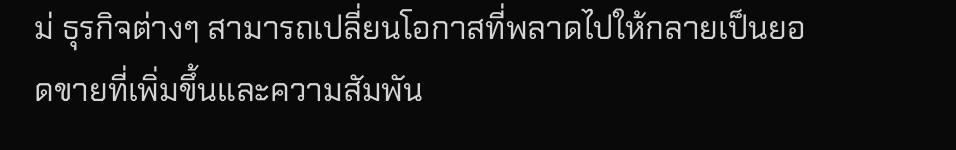ม่ ธุรกิจต่างๆ สามารถเปลี่ยนโอกาสที่พลาดไปให้กลายเป็นยอดขายที่เพิ่มขึ้นและความสัมพัน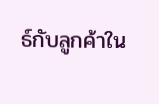ธ์กับลูกค้าใน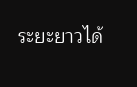ระยะยาวได้